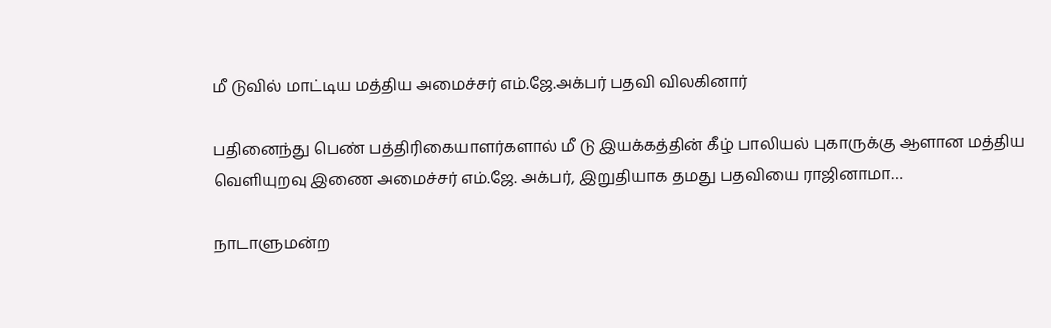மீ டுவில் மாட்டிய மத்திய அமைச்சர் எம்.ஜே.அக்பர் பதவி விலகினார்

பதினைந்து பெண் பத்திரிகையாளர்களால் மீ டு இயக்கத்தின் கீழ் பாலியல் புகாருக்கு ஆளான மத்திய வெளியுறவு இணை அமைச்சர் எம்.ஜே. அக்பர், இறுதியாக தமது பதவியை ராஜினாமா…

நாடாளுமன்ற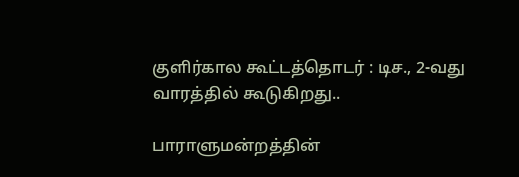குளிர்கால கூட்டத்தொடர் : டிச., 2-வது வாரத்தில் கூடுகிறது..

பாராளுமன்றத்தின்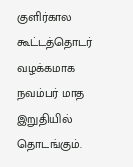குளிர்கால கூட்டத்தொடர் வழக்கமாக நவம்பர் மாத இறுதியில் தொடங்கும்.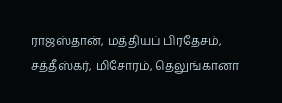ராஜஸ்தான், மத்தியப் பிரதேசம், சத்தீஸ்கர், மிசோரம், தெலுங்கானா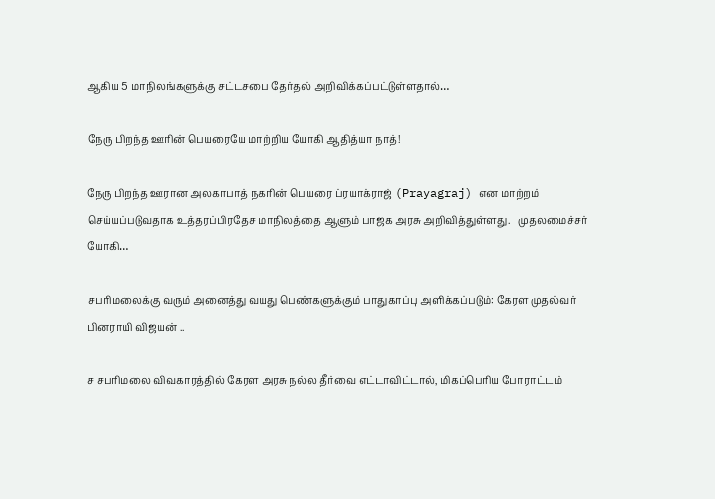ஆகிய 5 மாநிலங்களுக்கு சட்டசபை தேர்தல் அறிவிக்கப்பட்டுள்ளதால்…

நேரு பிறந்த ஊரின் பெயரையே மாற்றிய யோகி ஆதித்யா நாத்!

நேரு பிறந்த ஊரான அலகாபாத் நகரின் பெயரை ப்ரயாக்ராஜ் (Prayagraj) என மாற்றம் செய்யப்படுவதாக உத்தரப்பிரதேச மாநிலத்தை ஆளும் பாஜக அரசு அறிவித்துள்ளது.   முதலமைச்சர் யோகி…

சபரிமலைக்கு வரும் அனைத்து வயது பெண்களுக்கும் பாதுகாப்பு அளிக்கப்படும்: கேரள முதல்வர் பினராயி விஜயன் ..

ச சபரிமலை விவகாரத்தில் கேரள அரசு நல்ல தீர்வை எட்டாவிட்டால், மிகப்பெரிய போராட்டம்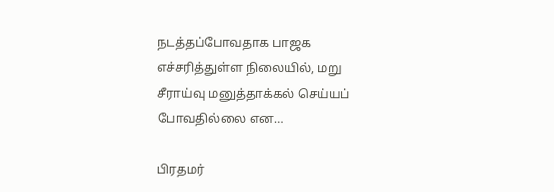நடத்தப்போவதாக பாஜக எச்சரித்துள்ள நிலையில், மறு சீராய்வு மனுத்தாக்கல் செய்யப் போவதில்லை என…

பிரதமர்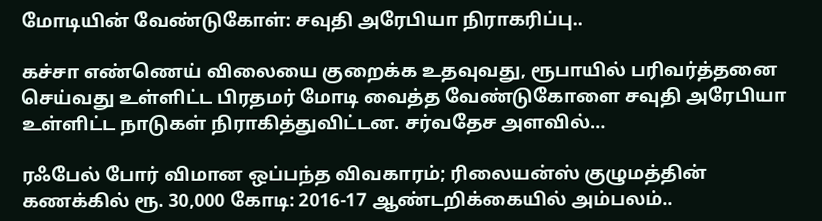மோடியின் வேண்டுகோள்: சவுதி அரேபியா நிராகரிப்பு..

கச்சா எண்ணெய் விலையை குறைக்க உதவுவது, ரூபாயில் பரிவர்த்தனை செய்வது உள்ளிட்ட பிரதமர் மோடி வைத்த வேண்டுகோளை சவுதி அரேபியா உள்ளிட்ட நாடுகள் நிராகித்துவிட்டன. சர்வதேச அளவில்…

ரஃபேல் போர் விமான ஒப்பந்த விவகாரம்; ரிலையன்ஸ் குழுமத்தின் கணக்கில் ரூ. 30,000 கோடி: 2016-17 ஆண்டறிக்கையில் அம்பலம்..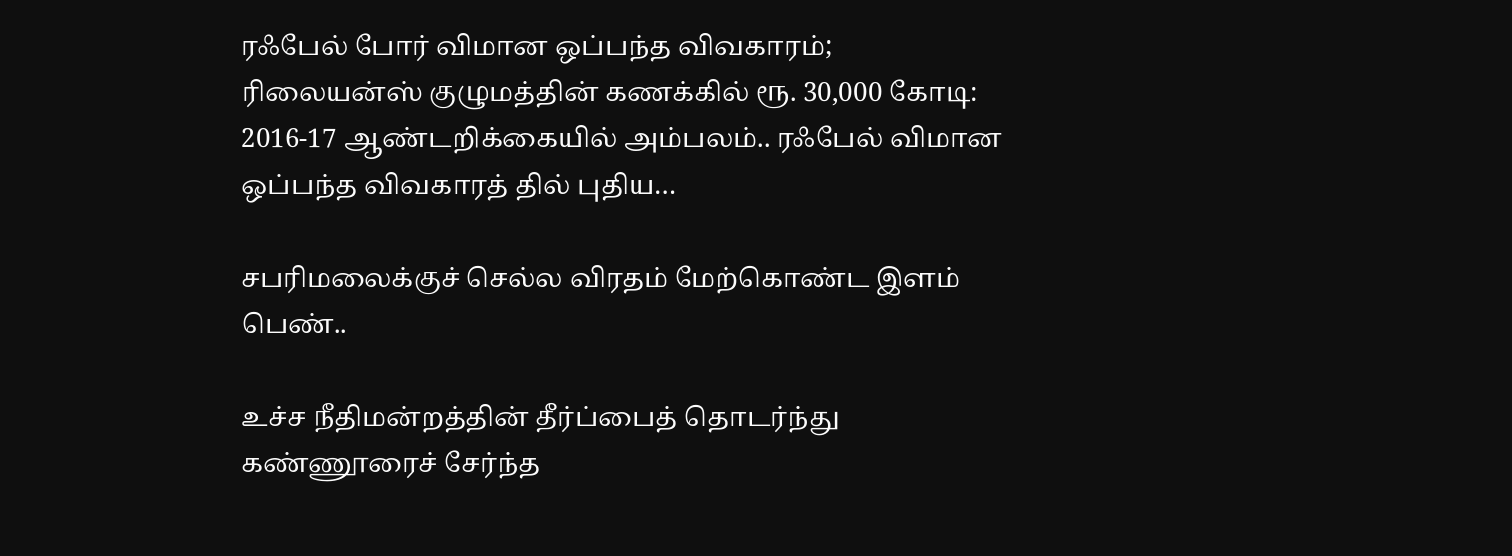ரஃபேல் போர் விமான ஒப்பந்த விவகாரம்; ரிலையன்ஸ் குழுமத்தின் கணக்கில் ரூ. 30,000 கோடி: 2016-17 ஆண்டறிக்கையில் அம்பலம்.. ரஃபேல் விமான ஒப்பந்த விவகாரத் தில் புதிய…

சபரிமலைக்குச் செல்ல விரதம் மேற்கொண்ட இளம் பெண்..

உச்ச நீதிமன்றத்தின் தீர்ப்பைத் தொடர்ந்து கண்ணூரைச் சேர்ந்த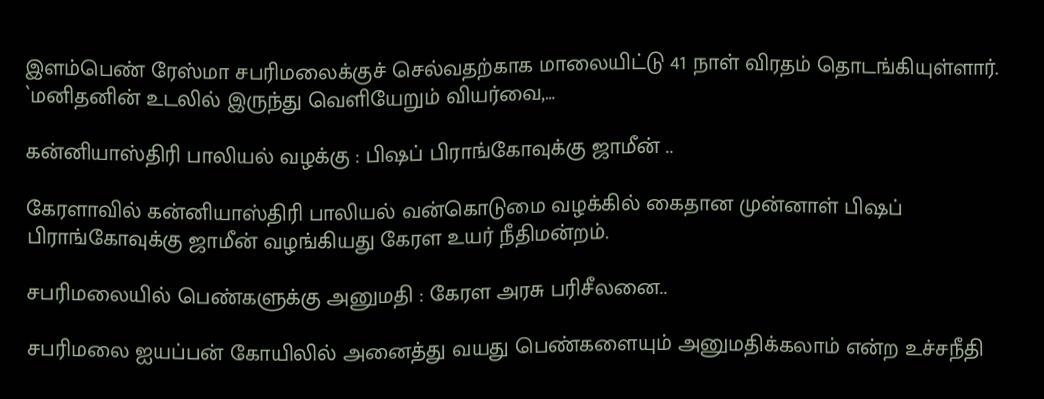இளம்பெண் ரேஸ்மா சபரிமலைக்குச் செல்வதற்காக மாலையிட்டு 41 நாள் விரதம் தொடங்கியுள்ளார். `மனிதனின் உடலில் இருந்து வெளியேறும் வியர்வை,…

கன்னியாஸ்திரி பாலியல் வழக்கு : பிஷப் பிராங்கோவுக்கு ஜாமீன் ..

கேரளாவில் கன்னியாஸ்திரி பாலியல் வன்கொடுமை வழக்கில் கைதான முன்னாள் பிஷப் பிராங்கோவுக்கு ஜாமீன் வழங்கியது கேரள உயர் நீதிமன்றம்.

சபரிமலையில் பெண்களுக்கு அனுமதி : கேரள அரசு பரிசீலனை..

சபரிமலை ஐயப்பன் கோயிலில் அனைத்து வயது பெண்களையும் அனுமதிக்கலாம் என்ற உச்சநீதி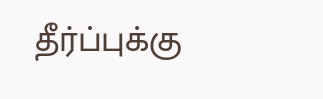தீர்ப்புக்கு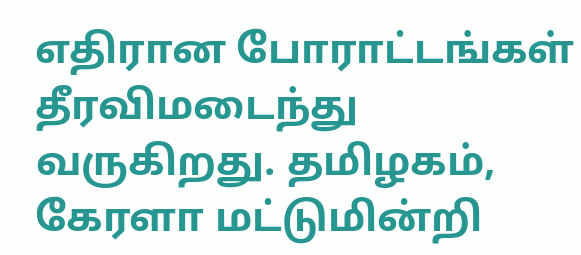எதிரான போராட்டங்கள் தீரவிமடைந்து வருகிறது. தமிழகம், கேரளா மட்டுமின்றி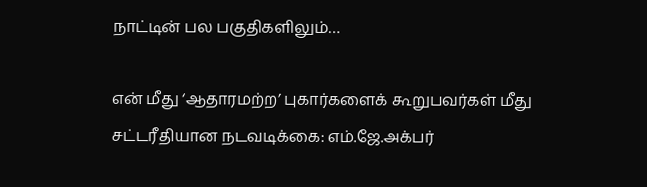நாட்டின் பல பகுதிகளிலும்…

என் மீது ‘ஆதாரமற்ற’ புகார்களைக் கூறுபவர்கள் மீது சட்டரீதியான நடவடிக்கை: எம்.ஜே.அக்பர்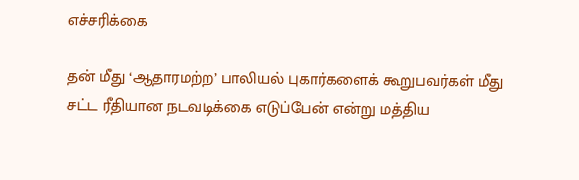எச்சரிக்கை

தன் மீது ‘ஆதாரமற்ற’ பாலியல் புகார்களைக் கூறுபவர்கள் மீது சட்ட ரீதியான நடவடிக்கை எடுப்பேன் என்று மத்திய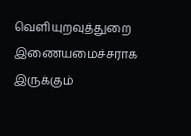வெளியுறவுத்துறை இணையமைச்சராக இருக்கும்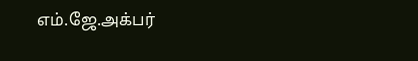எம்.ஜே.அக்பர்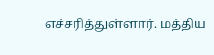எச்சரித்துள்ளார். மத்திய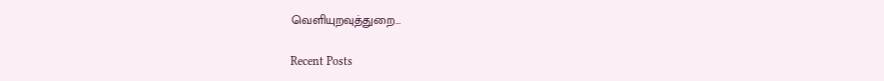வெளியுறவுத்துறை…

Recent Posts